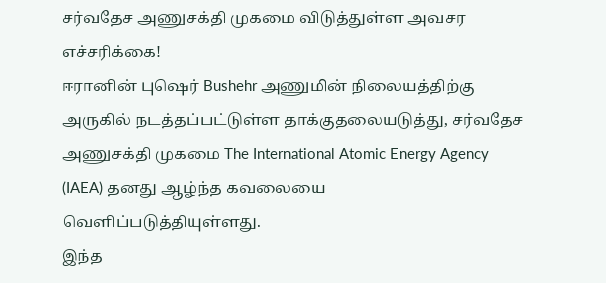சர்வதேச அணுசக்தி முகமை விடுத்துள்ள அவசர எச்சரிக்கை!
ஈரானின் புஷெர் Bushehr அணுமின் நிலையத்திற்கு அருகில் நடத்தப்பட்டுள்ள தாக்குதலையடுத்து, சர்வதேச அணுசக்தி முகமை The International Atomic Energy Agency (IAEA) தனது ஆழ்ந்த கவலையை வெளிப்படுத்தியுள்ளது.
இந்த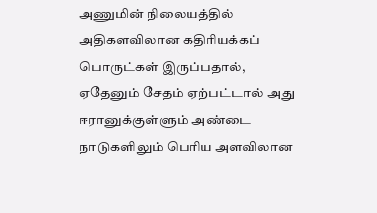அணுமின் நிலையத்தில் அதிகளவிலான கதிரியக்கப் பொருட்கள் இருப்பதால், ஏதேனும் சேதம் ஏற்பட்டால் அது ஈரானுக்குள்ளும் அண்டை நாடுகளிலும் பெரிய அளவிலான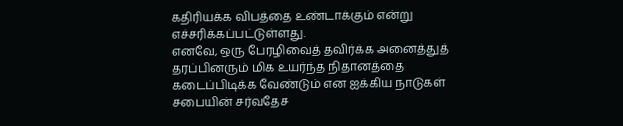கதிரியக்க விபத்தை உண்டாக்கும் என்று எச்சரிக்கப்பட்டுள்ளது.
எனவே, ஒரு பேரழிவைத் தவிர்க்க அனைத்துத் தரப்பினரும் மிக உயர்ந்த நிதானத்தை கடைப்பிடிக்க வேண்டும் என ஐக்கிய நாடுகள் சபையின் சர்வதேச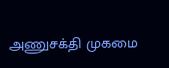அணுசக்தி முகமை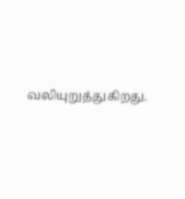வலியுறுத்துகிறது.